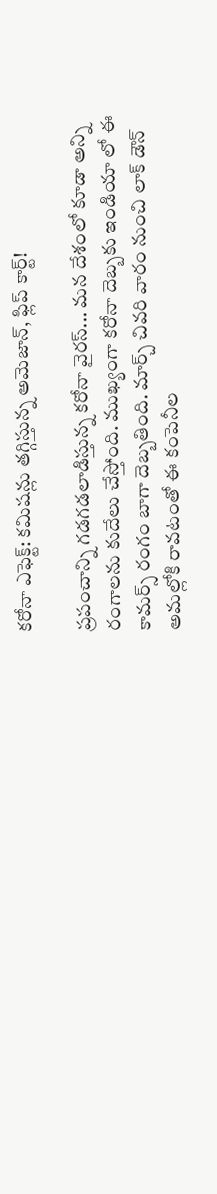కరోనా ఎఫెక్ట్: కమిషన్లు తగ్గిస్తున్న అమెజాన్, ఫ్లిప్ కార్ట్!

ప్రపంచాన్ని గడగడలాడిస్తున్న కరోనా వైరస్... మన దేశంలో కూడా అన్ని రంగాలను కుదేలు చేస్తోంది. ముఖ్యంగా కరోనా దెబ్బకు ఇండియా లో ఈ కామర్స్ రంగం బాగా దెబ్బతింది. మార్చ్ చివరి వారం నుంచి లాక్ డౌన్ అమల్లోకి రావటంతో ఈ కంపెనీల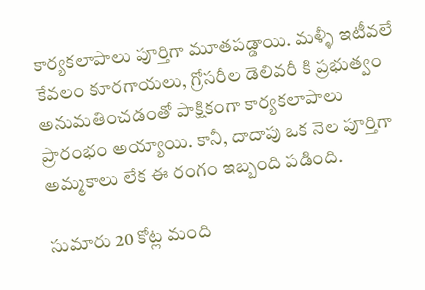కార్యకలాపాలు పూర్తిగా మూతపడ్డాయి. మళ్ళీ ఇటీవలే కేవలం కూరగాయలు, గ్రోసరీల డెలివరీ కి ప్రభుత్వం అనుమతించడంతో పాక్షికంగా కార్యకలాపాలు ప్రారంభం అయ్యాయి. కానీ, దాదాపు ఒక నెల పూర్తిగా అమ్మకాలు లేక ఈ రంగం ఇబ్బంది పడింది.

సుమారు 20 కోట్ల మంది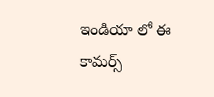ఇండియా లో ఈ కామర్స్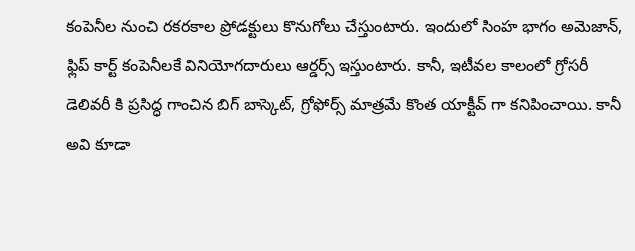కంపెనీల నుంచి రకరకాల ప్రోడక్టులు కొనుగోలు చేస్తుంటారు. ఇందులో సింహ భాగం అమెజాన్, ఫ్లిప్ కార్ట్ కంపెనీలకే వినియోగదారులు ఆర్డర్స్ ఇస్తుంటారు. కానీ, ఇటీవల కాలంలో గ్రోసరీ డెలివరీ కి ప్రసిద్ధ గాంచిన బిగ్ బాస్కెట్, గ్రోఫోర్స్ మాత్రమే కొంత యాక్టీవ్ గా కనిపించాయి. కానీ అవి కూడా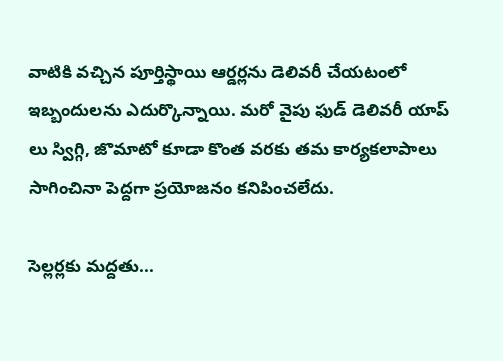వాటికి వచ్చిన పూర్తిస్థాయి ఆర్డర్లను డెలివరీ చేయటంలో ఇబ్బందులను ఎదుర్కొన్నాయి. మరో వైపు ఫుడ్ డెలివరీ యాప్ లు స్విగ్గి, జొమాటో కూడా కొంత వరకు తమ కార్యకలాపాలు సాగించినా పెద్దగా ప్రయోజనం కనిపించలేదు.

సెల్లర్లకు మద్దతు...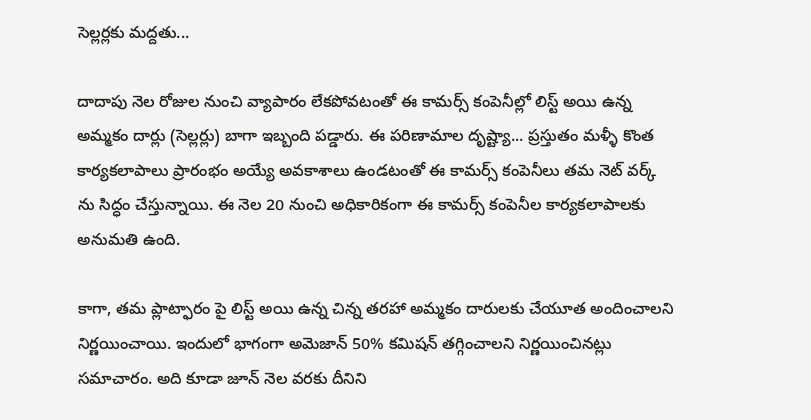సెల్లర్లకు మద్దతు...

దాదాపు నెల రోజుల నుంచి వ్యాపారం లేకపోవటంతో ఈ కామర్స్ కంపెనీల్లో లిస్ట్ అయి ఉన్న అమ్మకం దార్లు (సెల్లర్లు) బాగా ఇబ్బంది పడ్డారు. ఈ పరిణామాల దృష్ట్యా... ప్రస్తుతం మళ్ళీ కొంత కార్యకలాపాలు ప్రారంభం అయ్యే అవకాశాలు ఉండటంతో ఈ కామర్స్ కంపెనీలు తమ నెట్ వర్క్ ను సిద్ధం చేస్తున్నాయి. ఈ నెల 20 నుంచి అధికారికంగా ఈ కామర్స్ కంపెనీల కార్యకలాపాలకు అనుమతి ఉంది.

కాగా, తమ ప్లాట్ఫారం పై లిస్ట్ అయి ఉన్న చిన్న తరహా అమ్మకం దారులకు చేయూత అందించాలని నిర్ణయించాయి. ఇందులో భాగంగా అమెజాన్ 50% కమిషన్ తగ్గించాలని నిర్ణయించినట్లు సమాచారం. అది కూడా జూన్ నెల వరకు దీనిని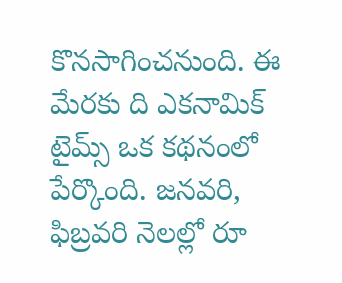కొనసాగించనుంది. ఈ మేరకు ది ఎకనామిక్ టైమ్స్ ఒక కథనంలో పేర్కొంది. జనవరి, ఫిబ్రవరి నెలల్లో రూ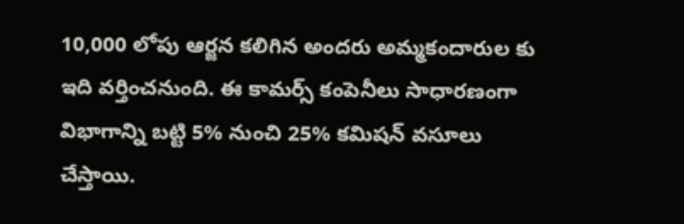10,000 లోపు ఆర్జన కలిగిన అందరు అమ్మకందారుల కు ఇది వర్తించనుంది. ఈ కామర్స్ కంపెనీలు సాధారణంగా విభాగాన్ని బట్టి 5% నుంచి 25% కమిషన్ వసూలు చేస్తాయి.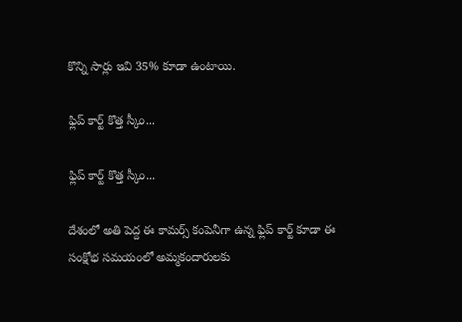కొన్ని సార్లు ఇవి 35% కూడా ఉంటాయి.

ఫ్లిప్ కార్ట్ కొత్త స్కీం...

ఫ్లిప్ కార్ట్ కొత్త స్కీం...

దేశంలో అతి పెద్ద ఈ కామర్స్ కంపెనీగా ఉన్న ఫ్లిప్ కార్ట్ కూడా ఈ సంక్షోభ సమయంలో అమ్మకందారులకు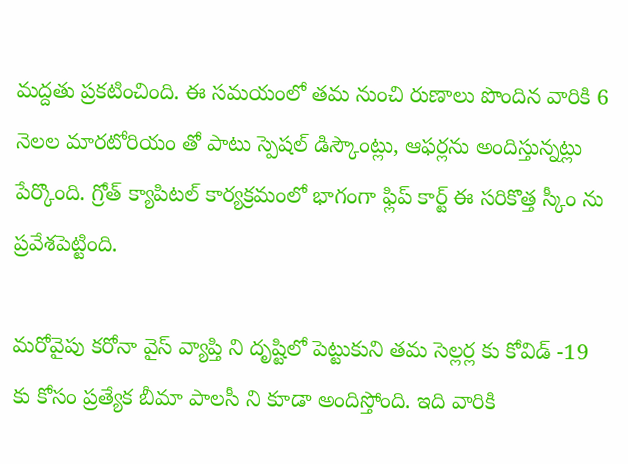మద్దతు ప్రకటించింది. ఈ సమయంలో తమ నుంచి రుణాలు పొందిన వారికి 6 నెలల మారటోరియం తో పాటు స్పెషల్ డిస్కౌంట్లు, ఆఫర్లను అందిస్తున్నట్లు పేర్కొంది. గ్రోత్ క్యాపిటల్ కార్యక్రమంలో భాగంగా ఫ్లిప్ కార్ట్ ఈ సరికొత్త స్కీం ను ప్రవేశపెట్టింది.

మరోవైపు కరోనా వైస్ వ్యాప్తి ని దృష్టిలో పెట్టుకుని తమ సెల్లర్ల కు కోవిడ్ -19 కు కోసం ప్రత్యేక బీమా పాలసీ ని కూడా అందిస్తోంది. ఇది వారికి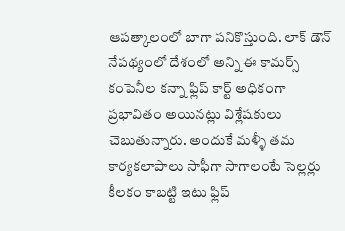ఆపత్కాలంలో బాగా పనికొస్తుంది. లాక్ డౌన్ నేపథ్యంలో దేశంలో అన్ని ఈ కామర్స్ కంపెనీల కన్నా ఫ్లిప్ కార్ట్ అధికంగా ప్రభావితం అయినట్లు విశ్లేషకులు చెబుతున్నారు. అందుకే మళ్ళీ తమ కార్యకలాపాలు సాఫీగా సాగాలంటే సెల్లర్లు కీలకం కాబట్టి ఇటు ఫ్లిప్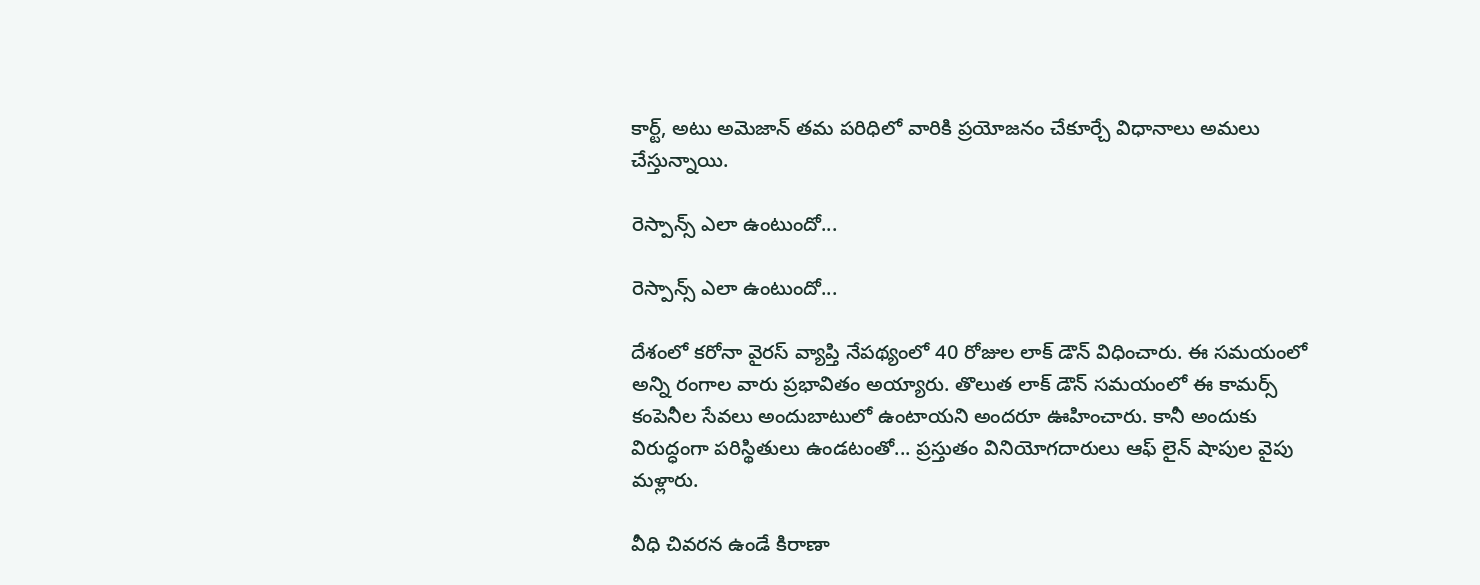కార్ట్, అటు అమెజాన్ తమ పరిధిలో వారికి ప్రయోజనం చేకూర్చే విధానాలు అమలు చేస్తున్నాయి.

రెస్పాన్స్ ఎలా ఉంటుందో...

రెస్పాన్స్ ఎలా ఉంటుందో...

దేశంలో కరోనా వైరస్ వ్యాప్తి నేపథ్యంలో 40 రోజుల లాక్ డౌన్ విధించారు. ఈ సమయంలో అన్ని రంగాల వారు ప్రభావితం అయ్యారు. తొలుత లాక్ డౌన్ సమయంలో ఈ కామర్స్ కంపెనీల సేవలు అందుబాటులో ఉంటాయని అందరూ ఊహించారు. కానీ అందుకు విరుద్ధంగా పరిస్థితులు ఉండటంతో... ప్రస్తుతం వినియోగదారులు ఆఫ్ లైన్ షాపుల వైపు మళ్లారు.

వీధి చివరన ఉండే కిరాణా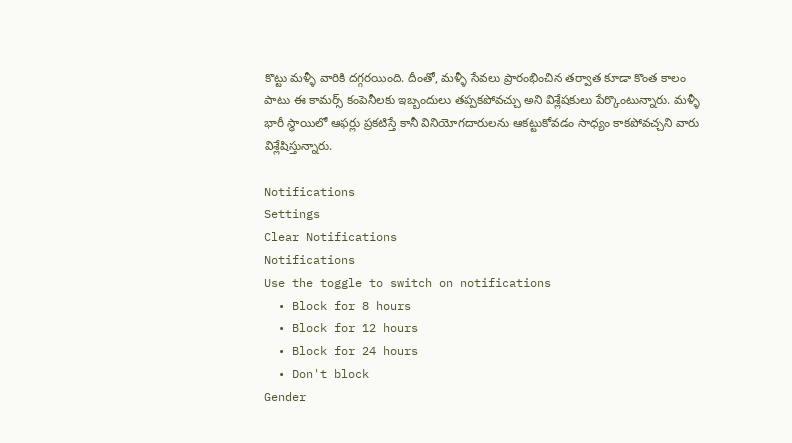కొట్టు మళ్ళీ వారికి దగ్గరయింది. దీంతో, మళ్ళీ సేవలు ప్రారంభించిన తర్వాత కూడా కొంత కాలం పాటు ఈ కామర్స్ కంపెనీలకు ఇబ్బందులు తప్పకపోవచ్చు అని విశ్లేషకులు పేర్కొంటున్నారు. మళ్ళీ భారీ స్థాయిలో ఆఫర్లు ప్రకటిస్తే కానీ వినియోగదారులను ఆకట్టుకోవడం సాధ్యం కాకపోవచ్చని వారు విశ్లేషిస్తున్నారు.

Notifications
Settings
Clear Notifications
Notifications
Use the toggle to switch on notifications
  • Block for 8 hours
  • Block for 12 hours
  • Block for 24 hours
  • Don't block
Gender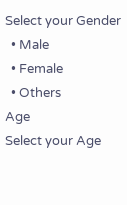Select your Gender
  • Male
  • Female
  • Others
Age
Select your Age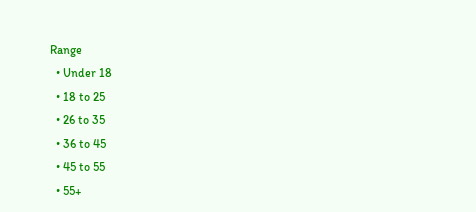Range
  • Under 18
  • 18 to 25
  • 26 to 35
  • 36 to 45
  • 45 to 55
  • 55+